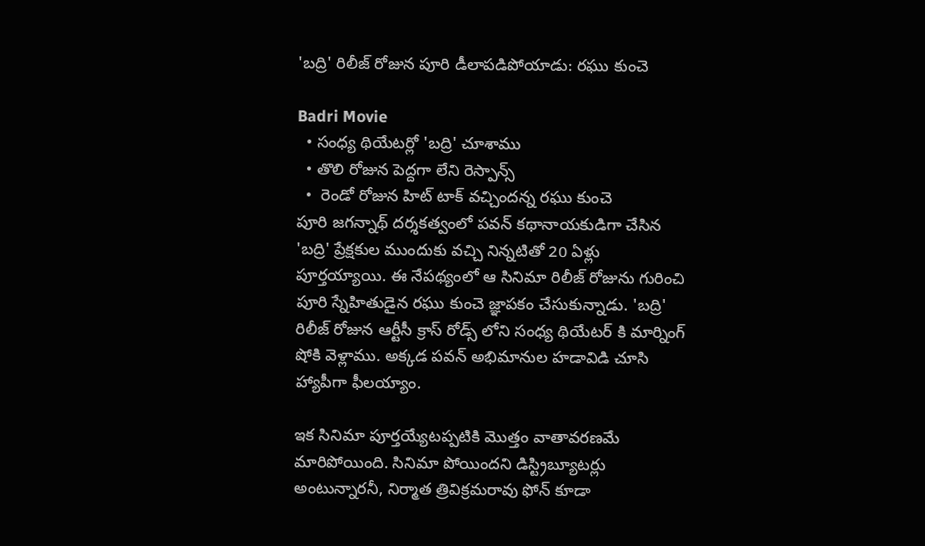'బద్రి' రిలీజ్ రోజున పూరి డీలాపడిపోయాడు: రఘు కుంచె

Badri Movie
  • సంధ్య థియేటర్లో 'బద్రి' చూశాము
  • తొలి రోజున పెద్దగా లేని రెస్పాన్స్
  •  రెండో రోజున హిట్ టాక్ వచ్చిందన్న రఘు కుంచె
పూరి జగన్నాథ్ దర్శకత్వంలో పవన్ కథానాయకుడిగా చేసిన 'బద్రి' ప్రేక్షకుల ముందుకు వచ్చి నిన్నటితో 20 ఏళ్లు పూర్తయ్యాయి. ఈ నేపథ్యంలో ఆ సినిమా రిలీజ్ రోజును గురించి పూరి స్నేహితుడైన రఘు కుంచె జ్ఞాపకం చేసుకున్నాడు. 'బద్రి' రిలీజ్ రోజున ఆర్టీసీ క్రాస్ రోడ్స్ లోని సంధ్య థియేటర్ కి మార్నింగ్ షోకి వెళ్లాము. అక్కడ పవన్ అభిమానుల హడావిడి చూసి హ్యాపీగా ఫీలయ్యాం.

ఇక సినిమా పూర్తయ్యేటప్పటికి మొత్తం వాతావరణమే మారిపోయింది. సినిమా పోయిందని డిస్ట్రిబ్యూటర్లు అంటున్నారనీ, నిర్మాత త్రివిక్రమరావు ఫోన్ కూడా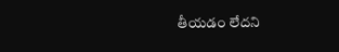తీయడం లేదని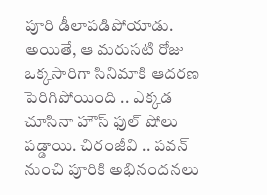పూరి డీలాపడిపోయాడు. అయితే, ఆ మరుసటి రోజు ఒక్కసారిగా సినిమాకి ఆదరణ పెరిగిపోయింది .. ఎక్కడ చూసినా హౌస్ ఫుల్ షోలు పడ్డాయి. చిరంజీవి .. పవన్ నుంచి పూరికి అభినందనలు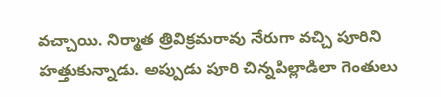వచ్చాయి. నిర్మాత త్రివిక్రమరావు నేరుగా వచ్చి పూరిని హత్తుకున్నాడు. అప్పుడు పూరి చిన్నపిల్లాడిలా గెంతులు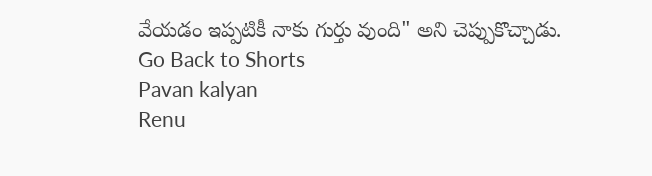వేయడం ఇప్పటికీ నాకు గుర్తు వుంది" అని చెప్పుకొచ్చాడు.
Go Back to Shorts
Pavan kalyan
Renu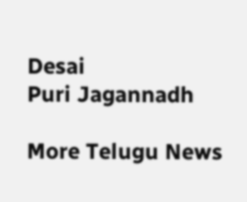Desai
Puri Jagannadh

More Telugu News